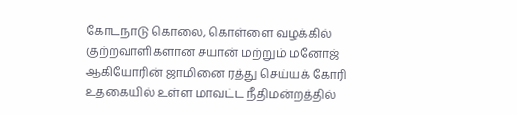கோடநாடு கொலை, கொள்ளை வழக்கில் குற்றவாளிகளான சயான் மற்றும் மனோஜ் ஆகியோரின் ஜாமினை ரத்து செய்யக் கோரி உதகையில் உள்ள மாவட்ட நீதிமன்றத்தில்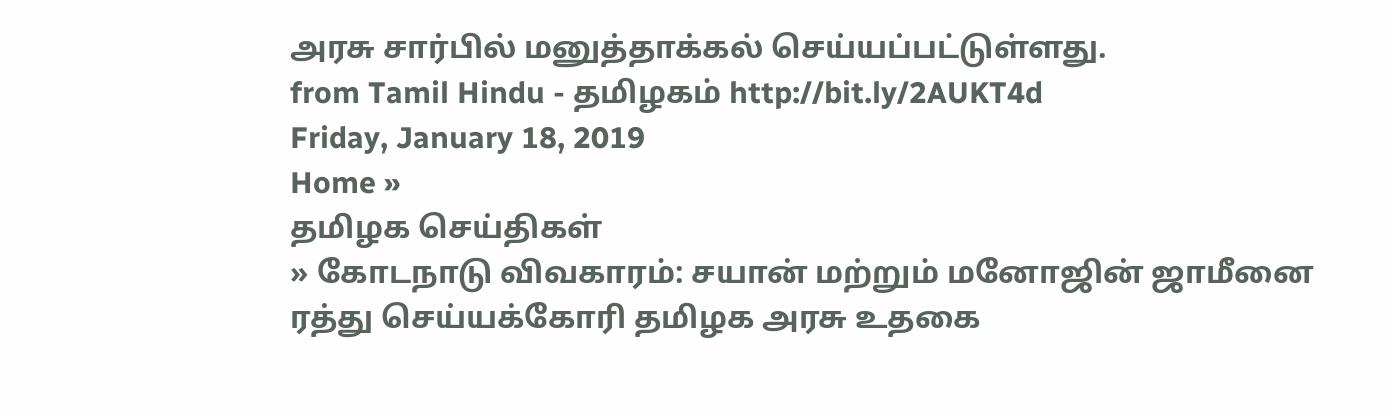அரசு சார்பில் மனுத்தாக்கல் செய்யப்பட்டுள்ளது.
from Tamil Hindu - தமிழகம் http://bit.ly/2AUKT4d
Friday, January 18, 2019
Home »
தமிழக செய்திகள்
» கோடநாடு விவகாரம்: சயான் மற்றும் மனோஜின் ஜாமீனை ரத்து செய்யக்கோரி தமிழக அரசு உதகை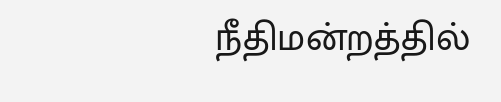நீதிமன்றத்தில்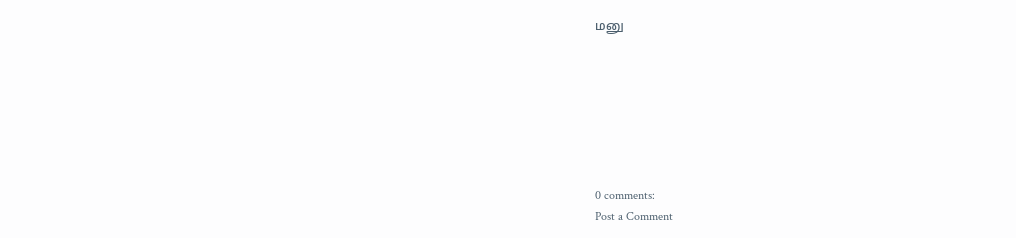மனு







0 comments:
Post a Comment